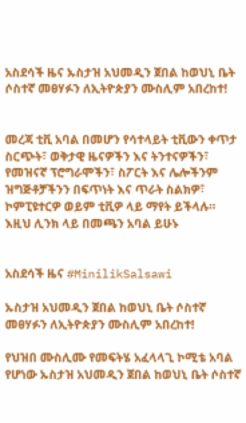አስደሳች ዜና ኡስታዝ አህመዲን ጀበል ከወህኒ ቤት ሶስተኛ መፀሃፉን ለኢትዮጵያን ሙስሊም አበረከተ!


መረጃ ቲቪ አባል በመሆን የሳተላይት ቲቪውን ቀጥታ ስርጭት፣ ወቅታዊ ዜናዎችን እና ትንተናዎችን፣ የመዝናኛ ፕሮግራሞችን፣ ስፖርት እና ሌሎችንም ዝግጅቶቻችንን በፍጥነት እና ጥራት ስልክዎ፣ ኮምፒዩተርዎ ወይም ቲቪዎ ላይ ማየት ይችላሉ። እዚህ ሊንክ ላይ በመጫን አባል ይሁኑ


አስደሳች ዜና #MinilikSalsawi

ኡስታዝ አህመዲን ጀበል ከወህኒ ቤት ሶስተኛ መፀሃፉን ለኢትዮጵያን ሙስሊም አበረከተ!

የህዝበ ሙስሊሙ የመፍትሄ አፈላላጊ ኮሚቴ አባል የሆነው ኡስታዝ አህመዲን ጀበል ከወህኒ ቤት ሶስተኛ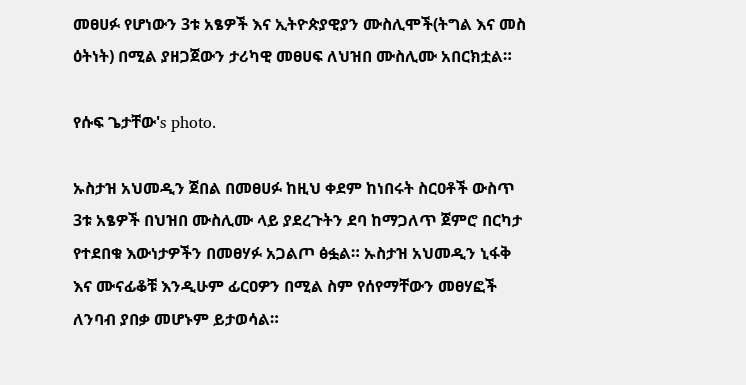መፀሀፉ የሆነውን 3ቱ አፄዎች እና ኢትዮጵያዊያን ሙስሊሞች(ትግል እና መስ ዕትነት) በሚል ያዘጋጀውን ታሪካዊ መፀሀፍ ለህዝበ ሙስሊሙ አበርክቷል።

የሱፍ ጌታቸው's photo.

ኡስታዝ አህመዲን ጀበል በመፀሀፉ ከዚህ ቀደም ከነበሩት ስርዐቶች ውስጥ 3ቱ አፄዎች በህዝበ ሙስሊሙ ላይ ያደረጉትን ደባ ከማጋለጥ ጀምሮ በርካታ የተደበቁ እውነታዎችን በመፀሃፉ አጋልጦ ፅፏል። ኡስታዝ አህመዲን ኒፋቅ እና ሙናፊቆቹ እንዲሁም ፊርዐዎን በሚል ስም የሰየማቸውን መፀሃፎች ለንባብ ያበቃ መሆኑም ይታወሳል።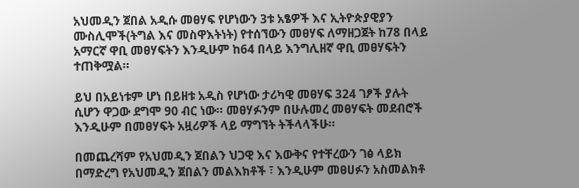አህመዲን ጀበል አዲሱ መፀሃፍ የሆነውን 3ቱ አፄዎች እና ኢትዮጵያዊያን ሙስሊሞች(ትግል እና መስዋእትነት) የተሰኘውን መፀሃፍ ለማዘጋጀት ከ78 በላይ አማርኛ ዋቢ መፀሃፍትን እንዲሁም ከ64 በላይ እንግሊዘኛ ዋቢ መፀሃፍትን ተጠቅሟል።

ይህ በአይነቱም ሆነ በይዘቱ አዲስ የሆነው ታሪካዊ መፀሃፍ 324 ገፆች ያሉት ሲሆን ዋጋው ደግሞ 90 ብር ነው። መፀሃፉንም በሁሉመረ መፀሃፍት መደብሮች እንዲሁም በመፀሃፍት አዟሪዎች ላይ ማግኘት ትችላላችሁ።

በመጨረሻም የአህመዲን ጀበልን ህጋዊ እና እውቅና የተቸረውን ገፅ ላይክ በማድረግ የአህመዲን ጀበልን መልእክቶች ፣ እንዲሁም መፀሀፉን አስመልክቶ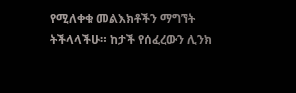የሚለቀቁ መልእክቶችን ማግኘት ትችላላችሁ። ከታች የሰፈረውን ሊንክ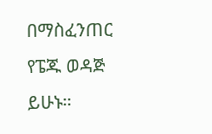በማስፈንጠር የፔጁ ወዳጅ ይሁኑ።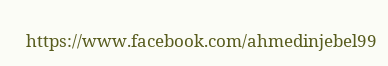https://www.facebook.com/ahmedinjebel99